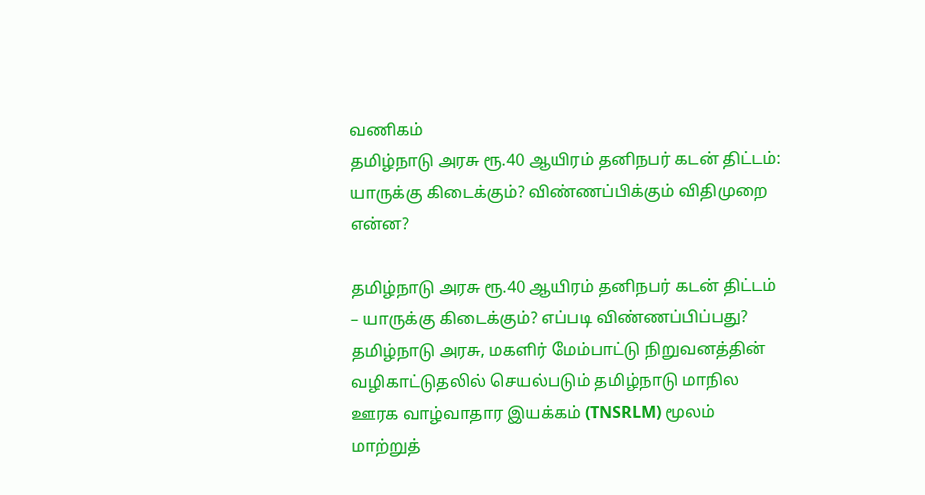வணிகம்
தமிழ்நாடு அரசு ரூ.40 ஆயிரம் தனிநபர் கடன் திட்டம்: யாருக்கு கிடைக்கும்? விண்ணப்பிக்கும் விதிமுறை என்ன?

தமிழ்நாடு அரசு ரூ.40 ஆயிரம் தனிநபர் கடன் திட்டம் – யாருக்கு கிடைக்கும்? எப்படி விண்ணப்பிப்பது?
தமிழ்நாடு அரசு, மகளிர் மேம்பாட்டு நிறுவனத்தின் வழிகாட்டுதலில் செயல்படும் தமிழ்நாடு மாநில ஊரக வாழ்வாதார இயக்கம் (TNSRLM) மூலம் மாற்றுத்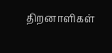திறனாளிகள்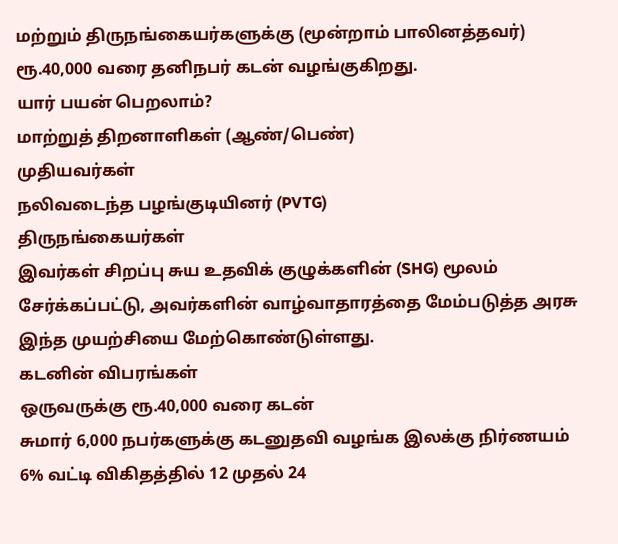மற்றும் திருநங்கையர்களுக்கு (மூன்றாம் பாலினத்தவர்) ரூ.40,000 வரை தனிநபர் கடன் வழங்குகிறது.
யார் பயன் பெறலாம்?
மாற்றுத் திறனாளிகள் (ஆண்/பெண்)
முதியவர்கள்
நலிவடைந்த பழங்குடியினர் (PVTG)
திருநங்கையர்கள்
இவர்கள் சிறப்பு சுய உதவிக் குழுக்களின் (SHG) மூலம் சேர்க்கப்பட்டு, அவர்களின் வாழ்வாதாரத்தை மேம்படுத்த அரசு இந்த முயற்சியை மேற்கொண்டுள்ளது.
கடனின் விபரங்கள்
ஒருவருக்கு ரூ.40,000 வரை கடன்
சுமார் 6,000 நபர்களுக்கு கடனுதவி வழங்க இலக்கு நிர்ணயம்
6% வட்டி விகிதத்தில் 12 முதல் 24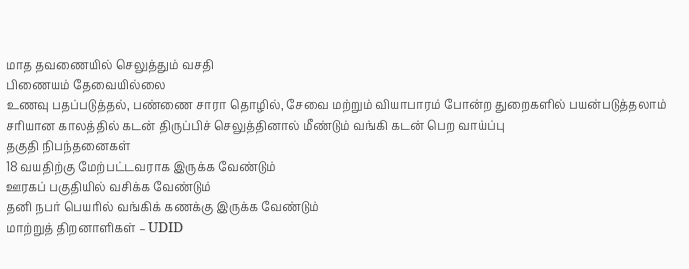மாத தவணையில் செலுத்தும் வசதி
பிணையம் தேவையில்லை
உணவு பதப்படுத்தல், பண்ணை சாரா தொழில், சேவை மற்றும் வியாபாரம் போன்ற துறைகளில் பயன்படுத்தலாம்
சரியான காலத்தில் கடன் திருப்பிச் செலுத்தினால் மீண்டும் வங்கி கடன் பெற வாய்ப்பு
தகுதி நிபந்தனைகள்
18 வயதிற்கு மேற்பட்டவராக இருக்க வேண்டும்
ஊரகப் பகுதியில் வசிக்க வேண்டும்
தனி நபர் பெயரில் வங்கிக் கணக்கு இருக்க வேண்டும்
மாற்றுத் திறனாளிகள் – UDID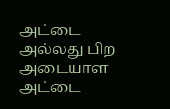அட்டை அல்லது பிற அடையாள அட்டை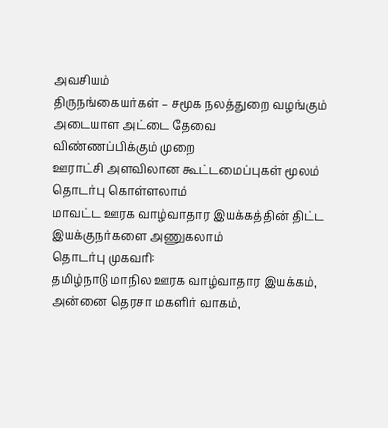அவசியம்
திருநங்கையர்கள் – சமூக நலத்துறை வழங்கும் அடையாள அட்டை தேவை
விண்ணப்பிக்கும் முறை
ஊராட்சி அளவிலான கூட்டமைப்புகள் மூலம் தொடர்பு கொள்ளலாம்
மாவட்ட ஊரக வாழ்வாதார இயக்கத்தின் திட்ட இயக்குநர்களை அணுகலாம்
தொடர்பு முகவரி:
தமிழ்நாடு மாநில ஊரக வாழ்வாதார இயக்கம்,
அன்னை தெரசா மகளிர் வாகம்,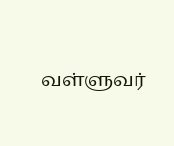வள்ளுவர்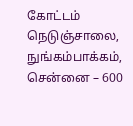கோட்டம் நெடுஞ்சாலை,
நுங்கம்பாக்கம், சென்னை – 600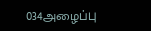034அழைப்பு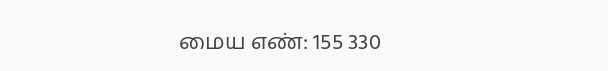மைய எண்: 155 330